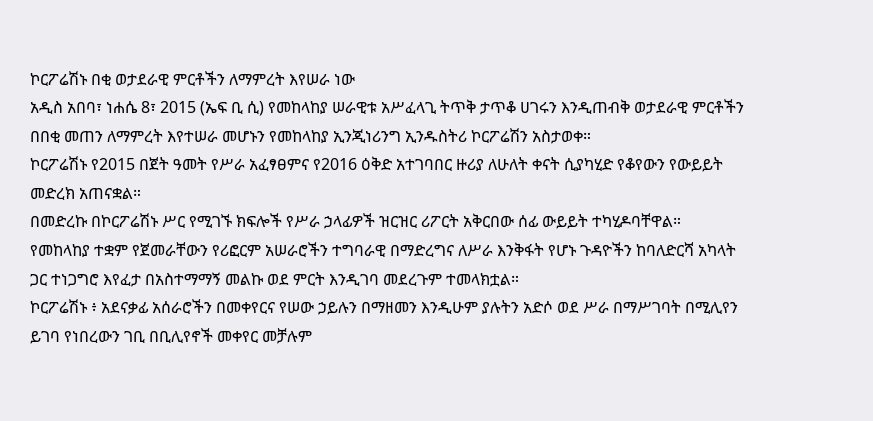ኮርፖሬሽኑ በቂ ወታደራዊ ምርቶችን ለማምረት እየሠራ ነው
አዲስ አበባ፣ ነሐሴ 8፣ 2015 (ኤፍ ቢ ሲ) የመከላከያ ሠራዊቱ አሥፈላጊ ትጥቅ ታጥቆ ሀገሩን እንዲጠብቅ ወታደራዊ ምርቶችን በበቂ መጠን ለማምረት እየተሠራ መሆኑን የመከላከያ ኢንጂነሪንግ ኢንዱስትሪ ኮርፖሬሽን አስታወቀ።
ኮርፖሬሽኑ የ2015 በጀት ዓመት የሥራ አፈፃፀምና የ2016 ዕቅድ አተገባበር ዙሪያ ለሁለት ቀናት ሲያካሂድ የቆየውን የውይይት መድረክ አጠናቋል።
በመድረኩ በኮርፖሬሽኑ ሥር የሚገኙ ክፍሎች የሥራ ኃላፊዎች ዝርዝር ሪፖርት አቅርበው ሰፊ ውይይት ተካሂዶባቸዋል።
የመከላከያ ተቋም የጀመራቸውን የሪፎርም አሠራሮችን ተግባራዊ በማድረግና ለሥራ እንቅፋት የሆኑ ጉዳዮችን ከባለድርሻ አካላት ጋር ተነጋግሮ እየፈታ በአስተማማኝ መልኩ ወደ ምርት እንዲገባ መደረጉም ተመላክቷል።
ኮርፖሬሽኑ ፥ አደናቃፊ አሰራሮችን በመቀየርና የሠው ኃይሉን በማዘመን እንዲሁም ያሉትን አድሶ ወደ ሥራ በማሥገባት በሚሊየን ይገባ የነበረውን ገቢ በቢሊየኖች መቀየር መቻሉም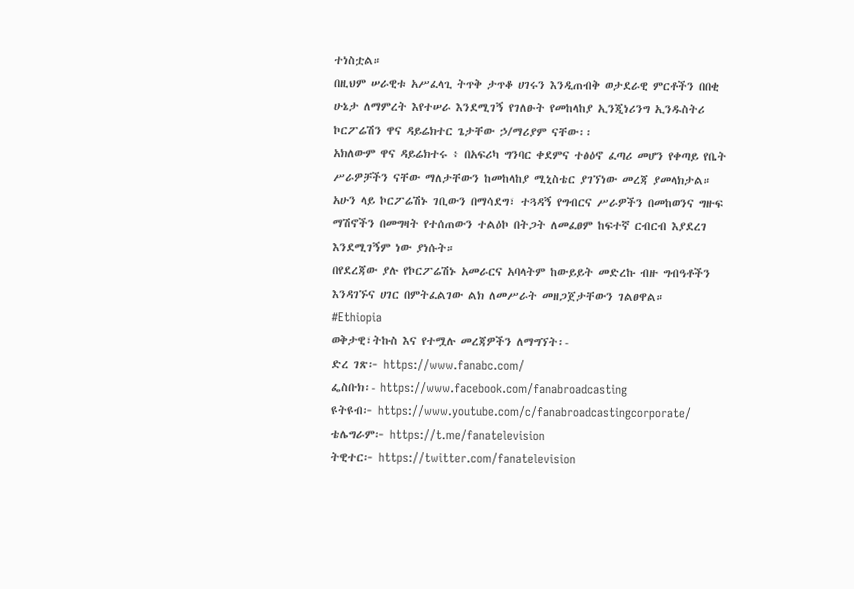ተነስቷል።
በዚህም ሠራዊቱ አሥፈላጊ ትጥቅ ታጥቆ ሀገሩን እንዲጠብቅ ወታደራዊ ምርቶችን በበቂ ሁኔታ ለማምረት እየተሠራ እንደሚገኝ የገለፁት የመከላከያ ኢንጂነሪንግ ኢንዱስትሪ ኮርፖሬሽን ዋና ዳይሬክተር ጌታቸው ኃ/ማሪያም ናቸው፡፡
አክለውም ዋና ዳይሬክተሩ ፥ በአፍሪካ ግንባር ቀደምና ተፅዕኖ ፈጣሪ መሆን የቀጣይ የቤት ሥራዎቻችን ናቸው ማለታቸውን ከመከላከያ ሚኒስቴር ያገኘነው መረጃ ያመላክታል።
አሁን ላይ ኮርፖሬሽኑ ገቢውን በማሳደግ፣ ተጓዳኝ የግብርና ሥራዎችን በመከወንና ግዙፍ ማሽኖችን በመግዛት የተሰጠውን ተልዕኮ በትጋት ለመፈፀም ከፍተኛ ርብርብ እያደረገ እንደሚገኝም ነው ያነሱት።
በየደረጃው ያሉ የኮርፖሬሽኑ አመራርና አባላትም ከውይይት መድረኩ ብዙ ግብዓቶችን እንዳገኙና ሀገር በምትፈልገው ልክ ለመሥራት መዘጋጀታቸውን ገልፀዋል።
#Ethiopia
ወቅታዊ፣ትኩስ እና የተሟሉ መረጃዎችን ለማግኘት፡-
ድረ ገጽ፦ https://www.fanabc.com/
ፌስቡክ፡- https://www.facebook.com/fanabroadcasting
ዩትዩብ፦ https://www.youtube.com/c/fanabroadcastingcorporate/
ቴሌግራም፦ https://t.me/fanatelevision
ትዊተር፦ https://twitter.com/fanatelevision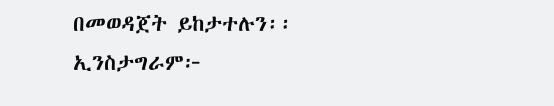በመወዳጀት ይከታተሉን፡፡
ኢንስታግራም፦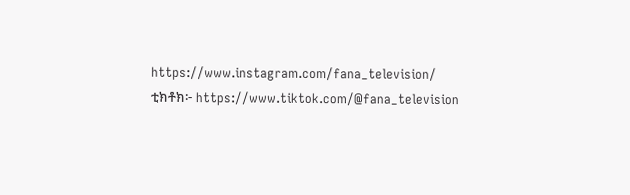https://www.instagram.com/fana_television/
ቲክቶክ፦ https://www.tiktok.com/@fana_television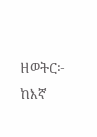ዘወትር፦ ከእኛ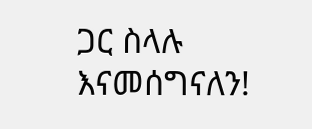ጋር ስላሉ እናመሰግናለን!